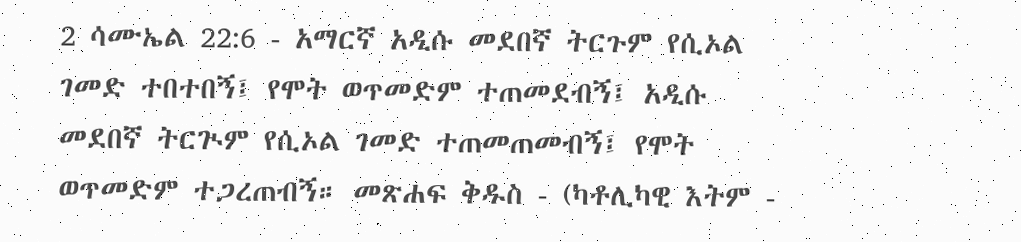2 ሳሙኤል 22:6 - አማርኛ አዲሱ መደበኛ ትርጉም የሲኦል ገመድ ተበተበኝ፤ የሞት ወጥመድም ተጠመደብኝ፤ አዲሱ መደበኛ ትርጒም የሲኦል ገመድ ተጠመጠመብኝ፤ የሞት ወጥመድም ተጋረጠብኝ። መጽሐፍ ቅዱስ - (ካቶሊካዊ እትም -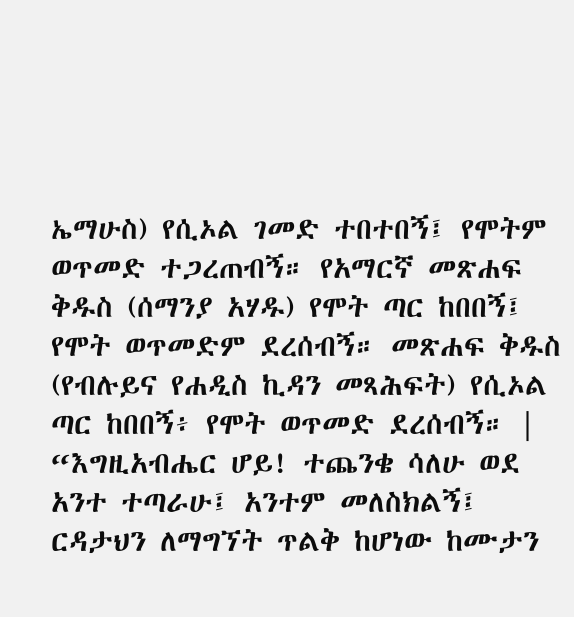ኤማሁስ) የሲኦል ገመድ ተበተበኝ፤ የሞትም ወጥመድ ተጋረጠብኝ። የአማርኛ መጽሐፍ ቅዱስ (ሰማንያ አሃዱ) የሞት ጣር ከበበኝ፤ የሞት ወጥመድም ደረሰብኝ። መጽሐፍ ቅዱስ (የብሉይና የሐዲስ ኪዳን መጻሕፍት) የሲኦል ጣር ከበበኝ፥ የሞት ወጥመድ ደረሰብኝ። |
“እግዚአብሔር ሆይ! ተጨንቄ ሳለሁ ወደ አንተ ተጣራሁ፤ አንተም መለስክልኝ፤ ርዳታህን ለማግኘት ጥልቅ ከሆነው ከሙታን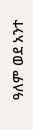ዓለም ወደ አንተ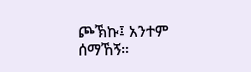ጮኽኩ፤ አንተም ሰማኸኝ።